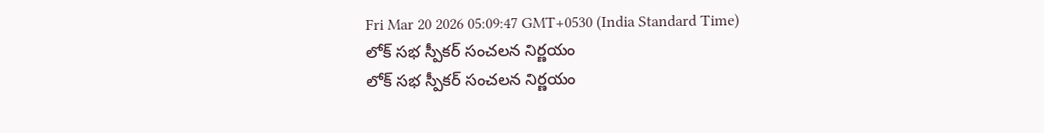Fri Mar 20 2026 05:09:47 GMT+0530 (India Standard Time)
లోక్ సభ స్పీకర్ సంచలన నిర్ణయం
లోక్ సభ స్పీకర్ సంచలన నిర్ణయం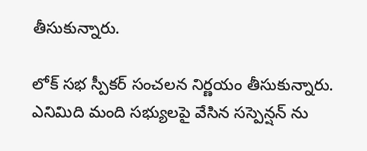తీసుకున్నారు.

లోక్ సభ స్పీకర్ సంచలన నిర్ణయం తీసుకున్నారు. ఎనిమిది మంది సభ్యులపై వేసిన సస్పెన్షన్ ను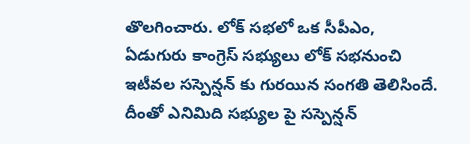తొలగించారు. లోక్ సభలో ఒక సీపీఎం, ఏడుగురు కాంగ్రెస్ సభ్యులు లోక్ సభనుంచి ఇటీవల సస్పెన్షన్ కు గురయిన సంగతి తెలిసిందే. దీంతో ఎనిమిది సభ్యుల పై సస్పెన్షన్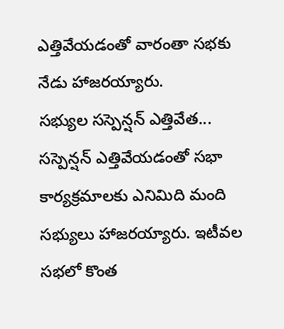ఎత్తివేయడంతో వారంతా సభకు నేడు హాజరయ్యారు.
సభ్యుల సస్పెన్షన్ ఎత్తివేత...
సస్పెన్షన్ ఎత్తివేయడంతో సభా కార్యక్రమాలకు ఎనిమిది మంది సభ్యులు హాజరయ్యారు. ఇటీవల సభలో కొంత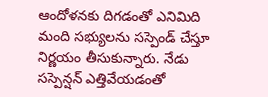ఆందోళనకు దిగడంతో ఎనిమిది మంది సభ్యులను సస్పెండ్ చేస్తూ నిర్ణయం తీసుకున్నారు. నేడు సస్పెన్షన్ ఎత్తివేయడంతో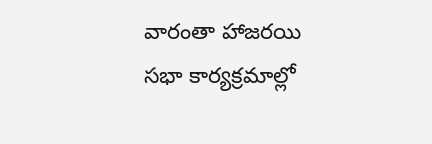వారంతా హాజరయి సభా కార్యక్రమాల్లో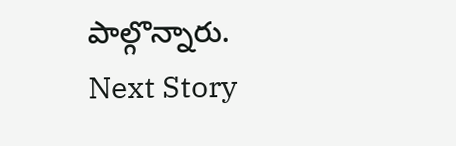పాల్గొన్నారు.
Next Story